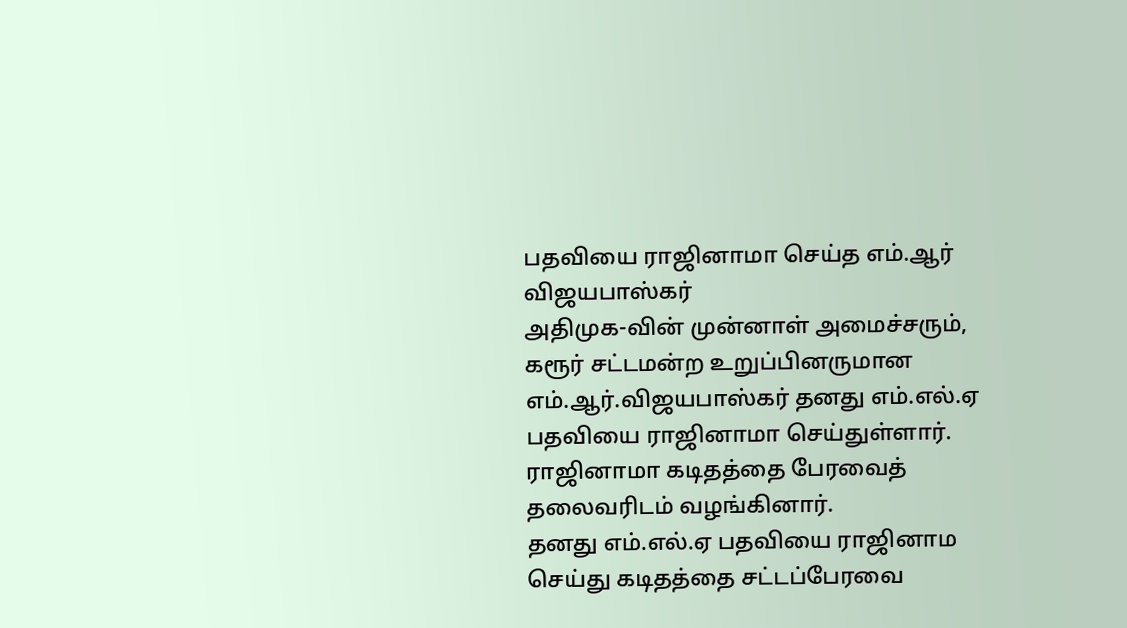பதவியை ராஜினாமா செய்த எம்.ஆர் விஜயபாஸ்கர்
அதிமுக-வின் முன்னாள் அமைச்சரும், கரூர் சட்டமன்ற உறுப்பினருமான எம்.ஆர்.விஜயபாஸ்கர் தனது எம்.எல்.ஏ பதவியை ராஜினாமா செய்துள்ளார்.
ராஜினாமா கடிதத்தை பேரவைத் தலைவரிடம் வழங்கினார்.
தனது எம்.எல்.ஏ பதவியை ராஜினாம செய்து கடிதத்தை சட்டப்பேரவை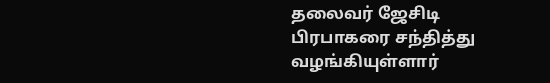தலைவர் ஜேசிடி பிரபாகரை சந்தித்து வழங்கியுள்ளார்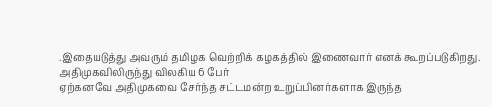.இதையடுத்து அவரும் தமிழக வெற்றிக் கழகத்தில் இணைவார் எனக் கூறப்படுகிறது.
அதிமுகவிலிருந்து விலகிய 6 பேர்
ஏற்கனவே அதிமுகவை சேர்ந்த சட்டமன்ற உறுப்பினர்களாக இருந்த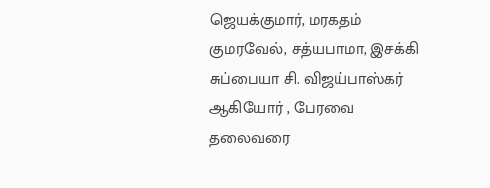ஜெயக்குமார், மரகதம் குமரவேல், சத்யபாமா, இசக்கி சுப்பையா சி. விஜய்பாஸ்கர் ஆகியோர் , பேரவை தலைவரை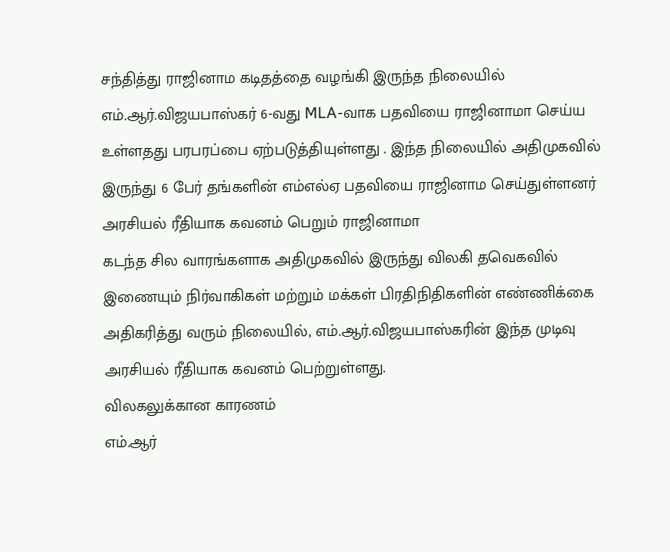சந்தித்து ராஜினாம கடிதத்தை வழங்கி இருந்த நிலையில்
எம்.ஆர்.விஜயபாஸ்கர் 6-வது MLA-வாக பதவியை ராஜினாமா செய்ய உள்ளதது பரபரப்பை ஏற்படுத்தியுள்ளது . இந்த நிலையில் அதிமுகவில் இருந்து 6 பேர் தங்களின் எம்எல்ஏ பதவியை ராஜினாம செய்துள்ளனர்
அரசியல் ரீதியாக கவனம் பெறும் ராஜினாமா
கடந்த சில வாரங்களாக அதிமுகவில் இருந்து விலகி தவெகவில் இணையும் நிர்வாகிகள் மற்றும் மக்கள் பிரதிநிதிகளின் எண்ணிக்கை அதிகரித்து வரும் நிலையில், எம்.ஆர்.விஜயபாஸ்கரின் இந்த முடிவு அரசியல் ரீதியாக கவனம் பெற்றுள்ளது.
விலகலுக்கான காரணம்
எம்.ஆர்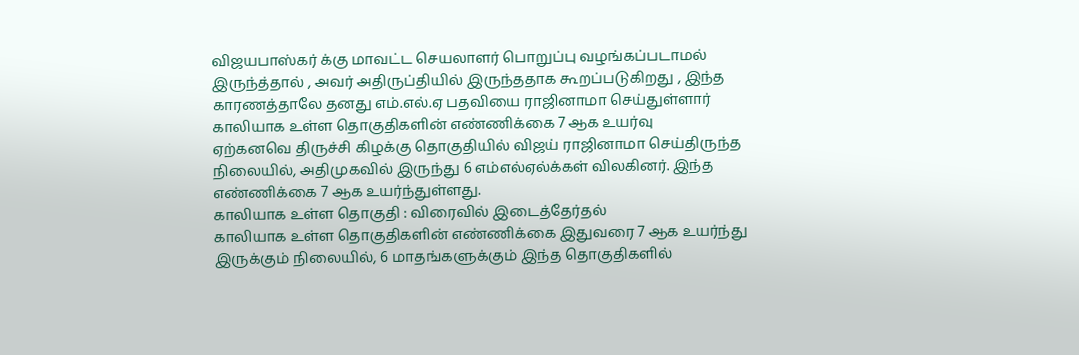விஜயபாஸ்கர் க்கு மாவட்ட செயலாளர் பொறுப்பு வழங்கப்படாமல் இருந்த்தால் , அவர் அதிருப்தியில் இருந்ததாக கூறப்படுகிறது , இந்த காரணத்தாலே தனது எம்.எல்.ஏ பதவியை ராஜினாமா செய்துள்ளார்
காலியாக உள்ள தொகுதிகளின் எண்ணிக்கை 7 ஆக உயர்வு
ஏற்கனவெ திருச்சி கிழக்கு தொகுதியில் விஜய் ராஜினாமா செய்திருந்த நிலையில், அதிமுகவில் இருந்து 6 எம்எல்ஏல்க்கள் விலகினர். இந்த எண்ணிக்கை 7 ஆக உயர்ந்துள்ளது.
காலியாக உள்ள தொகுதி : விரைவில் இடைத்தேர்தல்
காலியாக உள்ள தொகுதிகளின் எண்ணிக்கை இதுவரை 7 ஆக உயர்ந்து இருக்கும் நிலையில், 6 மாதங்களுக்கும் இந்த தொகுதிகளில்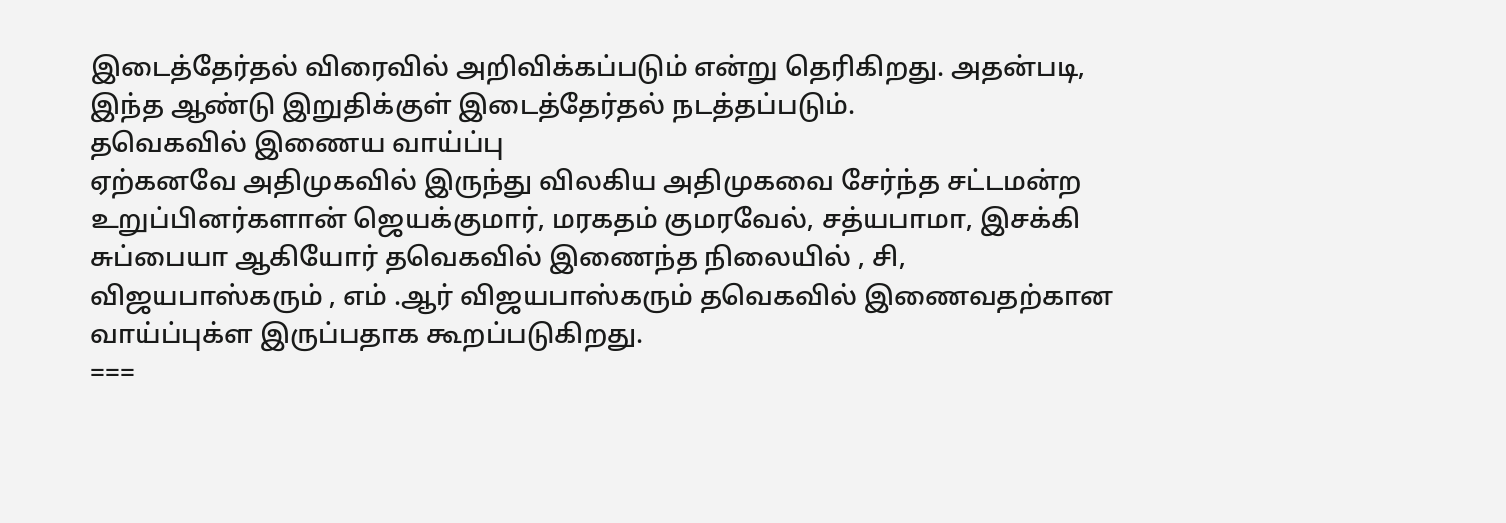இடைத்தேர்தல் விரைவில் அறிவிக்கப்படும் என்று தெரிகிறது. அதன்படி, இந்த ஆண்டு இறுதிக்குள் இடைத்தேர்தல் நடத்தப்படும்.
தவெகவில் இணைய வாய்ப்பு
ஏற்கனவே அதிமுகவில் இருந்து விலகிய அதிமுகவை சேர்ந்த சட்டமன்ற உறுப்பினர்களான் ஜெயக்குமார், மரகதம் குமரவேல், சத்யபாமா, இசக்கி சுப்பையா ஆகியோர் தவெகவில் இணைந்த நிலையில் , சி, விஜயபாஸ்கரும் , எம் .ஆர் விஜயபாஸ்கரும் தவெகவில் இணைவதற்கான வாய்ப்புக்ள இருப்பதாக கூறப்படுகிறது.
===